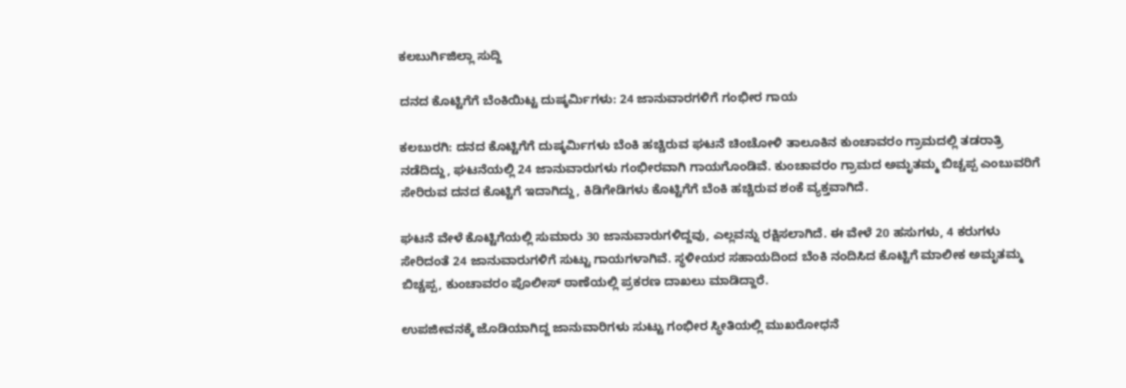ಕಲಬುರ್ಗಿಜಿಲ್ಲಾ ಸುದ್ದಿ

ದನದ ಕೊಟ್ಟಿಗೆಗೆ ಬೆಂಕಿಯಿಟ್ಟ ದುಷ್ಕರ್ಮಿಗಳು: 24 ಜಾನುವಾರಗಳಿಗೆ ಗಂಭೀರ ಗಾಯ

ಕಲಬುರಗಿ: ದನದ ಕೊಟ್ಟಿಗೆಗೆ ದುಷ್ಕರ್ಮಿಗಳು ಬೆಂಕಿ ಹಚ್ಚಿರುವ ಘಟನೆ ಚಿಂಚೋಳಿ ತಾಲೂಕಿನ ಕುಂಚಾವರಂ ಗ್ರಾಮದಲ್ಲಿ ತಡರಾತ್ರಿ ನಡೆದಿದ್ದು, ಘಟನೆಯಲ್ಲಿ 24 ಜಾನುವಾರುಗಳು ಗಂಭೀರವಾಗಿ ಗಾಯಗೊಂಡಿವೆ. ಕುಂಚಾವರಂ ಗ್ರಾಮದ ಅಮೃತಮ್ಮ ಬಿಚ್ಚಪ್ಪ ಎಂಬುವರಿಗೆ ಸೇರಿರುವ ದನದ ಕೊಟ್ಟಿಗೆ ಇದಾಗಿದ್ದು, ಕಿಡಿಗೇಡಿಗಳು ಕೊಟ್ಟಿಗೆಗೆ ಬೆಂಕಿ ಹಚ್ಚಿರುವ ಶಂಕೆ ವ್ಯಕ್ತವಾಗಿದೆ.

ಘಟನೆ ವೇಳೆ ಕೊಟ್ಟಿಗೆಯಲ್ಲಿ ಸುಮಾರು 30 ಜಾನುವಾರುಗಳಿದ್ದವು, ಎಲ್ಲವನ್ನು ರಕ್ಷಿಸಲಾಗಿದೆ. ಈ ವೇಳೆ 20 ಹಸುಗಳು, 4 ಕರುಗಳು ಸೇರಿದಂತೆ 24 ಜಾನುವಾರುಗಳಿಗೆ ಸುಟ್ಟು ಗಾಯಗಳಾಗಿವೆ. ಸ್ಥಳೀಯರ ಸಹಾಯದಿಂದ ಬೆಂಕಿ ನಂದಿಸಿದ ಕೊಟ್ಟಿಗೆ ಮಾಲೀಕ ಅಮೃತಮ್ಮ ಬಿಚ್ಚಪ್ಪ, ಕುಂಚಾವರಂ ಪೊಲೀಸ್ ಠಾಣೆಯಲ್ಲಿ ಪ್ರಕರಣ ದಾಖಲು ಮಾಡಿದ್ದಾರೆ.

ಉಪಜೀವನಕ್ಕೆ ಜೊಡಿಯಾಗಿದ್ದ ಜಾನುವಾರಿಗಳು ಸುಟ್ಟು ಗಂಭೀರ ಸ್ಥೀತಿಯಲ್ಲಿ ಮುಖರೋಧನೆ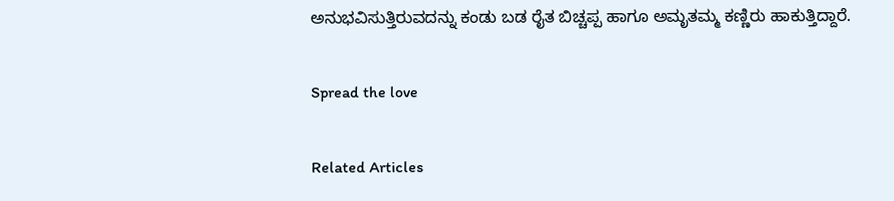ಅನುಭವಿಸುತ್ತಿರುವದನ್ನು ಕಂಡು ಬಡ ರೈತ ಬಿಚ್ಚಪ್ಪ ಹಾಗೂ ಅಮೃತಮ್ಮ ಕಣ್ಣಿರು ಹಾಕುತ್ತಿದ್ದಾರೆ.

Spread the love

Related Articles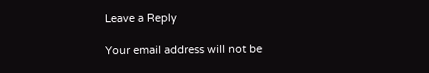Leave a Reply

Your email address will not be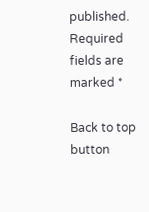published. Required fields are marked *

Back to top button